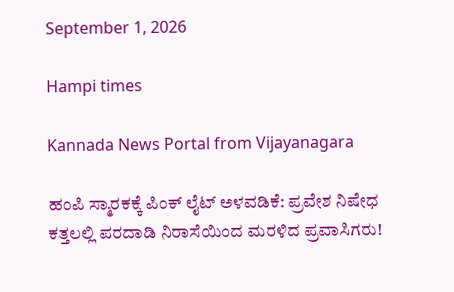September 1, 2026

Hampi times

Kannada News Portal from Vijayanagara

ಹಂಪಿ ಸ್ಮಾರಕಕ್ಕೆ ಪಿಂಕ್ ಲೈಟ್ ಅಳವಡಿಕೆ: ಪ್ರವೇಶ ನಿಷೇಧ ಕತ್ತಲಲ್ಲಿ ಪರದಾಡಿ ನಿರಾಸೆಯಿಂದ ಮರಳಿದ ಪ್ರವಾಸಿಗರು!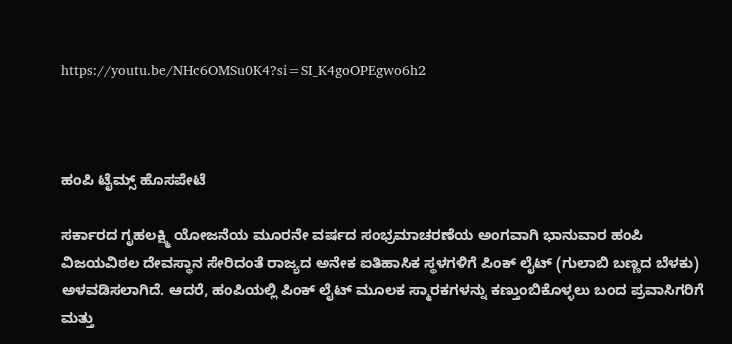https://youtu.be/NHc6OMSu0K4?si=SI_K4goOPEgwo6h2



ಹಂಪಿ ಟೈಮ್ಸ್ ಹೊಸಪೇಟೆ

ಸರ್ಕಾರದ ಗೃಹಲಕ್ಷ್ಮಿ ಯೋಜನೆಯ ಮೂರನೇ ವರ್ಷದ ಸಂಭ್ರಮಾಚರಣೆಯ ಅಂಗವಾಗಿ ಭಾನುವಾರ ಹಂಪಿ ವಿಜಯವಿಠಲ ದೇವಸ್ಥಾನ ಸೇರಿದಂತೆ ರಾಜ್ಯದ ಅನೇಕ ಐತಿಹಾಸಿಕ ಸ್ಥಳಗಳಿಗೆ ಪಿಂಕ್‌ ಲೈಟ್‌ (ಗುಲಾಬಿ ಬಣ್ಣದ ಬೆಳಕು) ಅಳವಡಿಸಲಾಗಿದೆ. ಆದರೆ, ಹಂಪಿಯಲ್ಲಿ ಪಿಂಕ್‌ ಲೈಟ್‌ ಮೂಲಕ ಸ್ಮಾರಕಗಳನ್ನು ಕಣ್ತುಂಬಿಕೊಳ್ಳಲು ಬಂದ ಪ್ರವಾಸಿಗರಿಗೆ ಮತ್ತು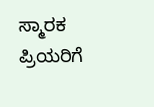ಸ್ಮಾರಕ ಪ್ರಿಯರಿಗೆ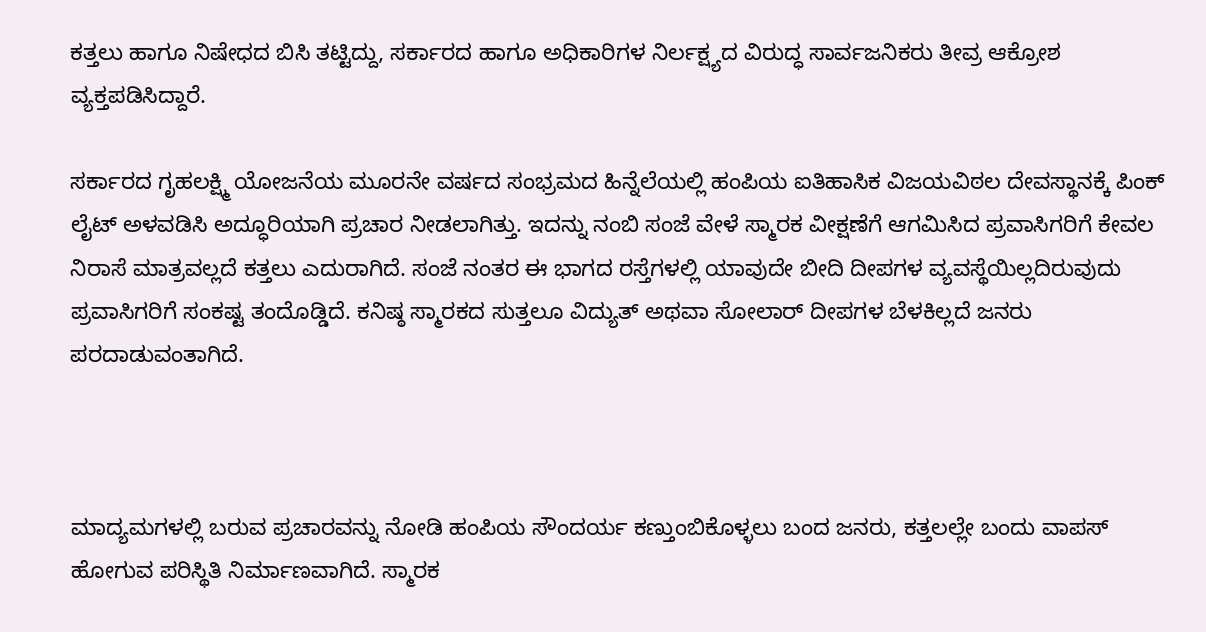ಕತ್ತಲು ಹಾಗೂ ನಿಷೇಧದ ಬಿಸಿ ತಟ್ಟಿದ್ದು, ಸರ್ಕಾರದ ಹಾಗೂ ಅಧಿಕಾರಿಗಳ ನಿರ್ಲಕ್ಷ್ಯದ ವಿರುದ್ಧ ಸಾರ್ವಜನಿಕರು ತೀವ್ರ ಆಕ್ರೋಶ ವ್ಯಕ್ತಪಡಿಸಿದ್ದಾರೆ.

ಸರ್ಕಾರದ ಗೃಹಲಕ್ಷ್ಮಿ ಯೋಜನೆಯ ಮೂರನೇ ವರ್ಷದ ಸಂಭ್ರಮದ ಹಿನ್ನೆಲೆಯಲ್ಲಿ ಹಂಪಿಯ ಐತಿಹಾಸಿಕ ವಿಜಯವಿಠಲ ದೇವಸ್ಥಾನಕ್ಕೆ ಪಿಂಕ್‌ ಲೈಟ್‌ ಅಳವಡಿಸಿ ಅದ್ಧೂರಿಯಾಗಿ ಪ್ರಚಾರ ನೀಡಲಾಗಿತ್ತು. ಇದನ್ನು ನಂಬಿ ಸಂಜೆ ವೇಳೆ ಸ್ಮಾರಕ ವೀಕ್ಷಣೆಗೆ ಆಗಮಿಸಿದ ಪ್ರವಾಸಿಗರಿಗೆ ಕೇವಲ ನಿರಾಸೆ ಮಾತ್ರವಲ್ಲದೆ ಕತ್ತಲು ಎದುರಾಗಿದೆ. ಸಂಜೆ ನಂತರ ಈ ಭಾಗದ ರಸ್ತೆಗಳಲ್ಲಿ ಯಾವುದೇ ಬೀದಿ ದೀಪಗಳ ವ್ಯವಸ್ಥೆಯಿಲ್ಲದಿರುವುದು ಪ್ರವಾಸಿಗರಿಗೆ ಸಂಕಷ್ಟ ತಂದೊಡ್ಡಿದೆ. ಕನಿಷ್ಠ ಸ್ಮಾರಕದ ಸುತ್ತಲೂ ವಿದ್ಯುತ್‌ ಅಥವಾ ಸೋಲಾರ್‌ ದೀಪಗಳ ಬೆಳಕಿಲ್ಲದೆ ಜನರು ಪರದಾಡುವಂತಾಗಿದೆ.



ಮಾದ್ಯಮಗಳಲ್ಲಿ ಬರುವ ಪ್ರಚಾರವನ್ನು ನೋಡಿ ಹಂಪಿಯ ಸೌಂದರ್ಯ ಕಣ್ತುಂಬಿಕೊಳ್ಳಲು ಬಂದ ಜನರು, ಕತ್ತಲಲ್ಲೇ ಬಂದು ವಾಪಸ್ ಹೋಗುವ ಪರಿಸ್ಥಿತಿ ನಿರ್ಮಾಣವಾಗಿದೆ. ಸ್ಮಾರಕ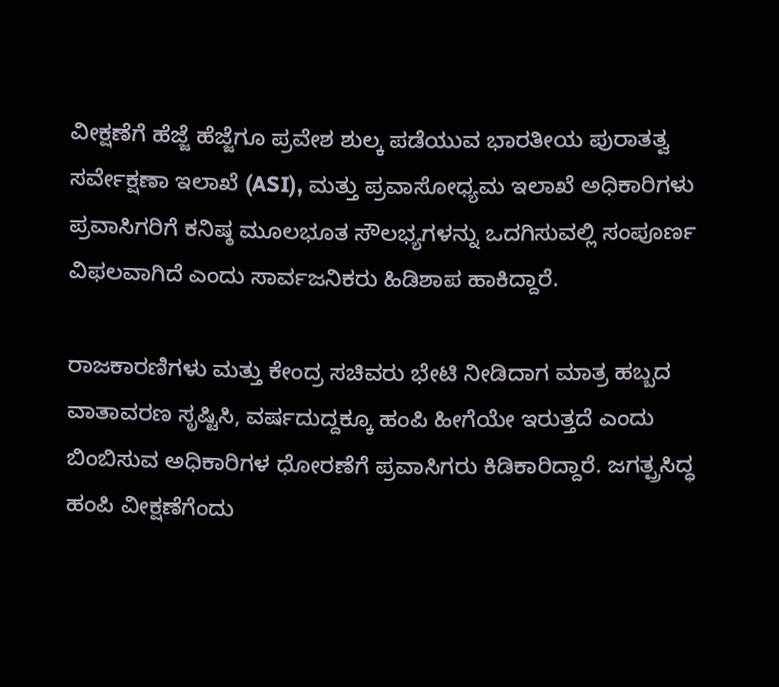ವೀಕ್ಷಣೆಗೆ ಹೆಜ್ಜೆ ಹೆಜ್ಜೆಗೂ ಪ್ರವೇಶ ಶುಲ್ಕ ಪಡೆಯುವ ಭಾರತೀಯ ಪುರಾತತ್ವ ಸರ್ವೇಕ್ಷಣಾ ಇಲಾಖೆ (ASI), ಮತ್ತು ಪ್ರವಾಸೋಧ್ಯಮ ಇಲಾಖೆ ಅಧಿಕಾರಿಗಳು ಪ್ರವಾಸಿಗರಿಗೆ ಕನಿಷ್ಠ ಮೂಲಭೂತ ಸೌಲಭ್ಯಗಳನ್ನು ಒದಗಿಸುವಲ್ಲಿ ಸಂಪೂರ್ಣ ವಿಫಲವಾಗಿದೆ ಎಂದು ಸಾರ್ವಜನಿಕರು ಹಿಡಿಶಾಪ ಹಾಕಿದ್ದಾರೆ.

ರಾಜಕಾರಣಿಗಳು ಮತ್ತು ಕೇಂದ್ರ ಸಚಿವರು ಭೇಟಿ ನೀಡಿದಾಗ ಮಾತ್ರ ಹಬ್ಬದ ವಾತಾವರಣ ಸೃಷ್ಟಿಸಿ, ವರ್ಷದುದ್ದಕ್ಕೂ ಹಂಪಿ ಹೀಗೆಯೇ ಇರುತ್ತದೆ ಎಂದು ಬಿಂಬಿಸುವ ಅಧಿಕಾರಿಗಳ ಧೋರಣೆಗೆ ಪ್ರವಾಸಿಗರು ಕಿಡಿಕಾರಿದ್ದಾರೆ. ಜಗತ್ಪ್ರಸಿದ್ಧ ಹಂಪಿ ವೀಕ್ಷಣೆಗೆಂದು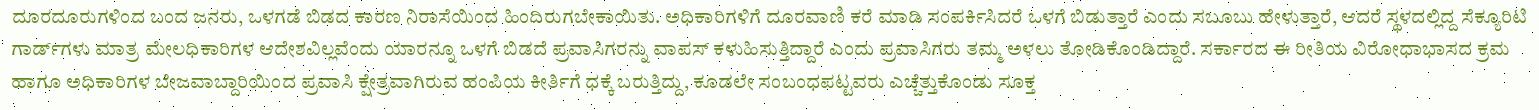ದೂರದೂರುಗಳಿಂದ ಬಂದ ಜನರು, ಒಳಗಡೆ ಬಿಡದ ಕಾರಣ ನಿರಾಸೆಯಿಂದ ಹಿಂದಿರುಗಬೇಕಾಯಿತು. ಅಧಿಕಾರಿಗಳಿಗೆ ದೂರವಾಣಿ ಕರೆ ಮಾಡಿ ಸಂಪರ್ಕಿಸಿದರೆ ಒಳಗೆ ಬಿಡುತ್ತಾರೆ ಎಂದು ಸಬೂಬು ಹೇಳುತ್ತಾರೆ, ಆದರೆ ಸ್ಥಳದಲ್ಲಿದ್ದ ಸೆಕ್ಯೂರಿಟಿ ಗಾರ್ಡ್‌ಗಳು ಮಾತ್ರ ಮೇಲಧಿಕಾರಿಗಳ ಆದೇಶವಿಲ್ಲವೆಂದು ಯಾರನ್ನೂ ಒಳಗೆ ಬಿಡದೆ ಪ್ರವಾಸಿಗರನ್ನು ವಾಪಸ್ ಕಳುಹಿಸುತ್ತಿದ್ದಾರೆ ಎಂದು ಪ್ರವಾಸಿಗರು ತಮ್ಮ ಅಳಲು ತೋಡಿಕೊಂಡಿದ್ದಾರೆ. ಸರ್ಕಾರದ ಈ ರೀತಿಯ ವಿರೋಧಾಭಾಸದ ಕ್ರಮ ಹಾಗೂ ಅಧಿಕಾರಿಗಳ ಬೇಜವಾಬ್ದಾರಿಯಿಂದ ಪ್ರವಾಸಿ ಕ್ಷೇತ್ರವಾಗಿರುವ ಹಂಪಿಯ ಕೀರ್ತಿಗೆ ಧಕ್ಕೆ ಬರುತ್ತಿದ್ದು, ಕೂಡಲೇ ಸಂಬಂಧಪಟ್ಟವರು ಎಚ್ಚೆತ್ತುಕೊಂಡು ಸೂಕ್ತ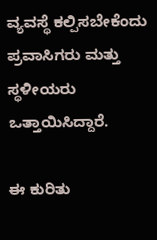ವ್ಯವಸ್ಥೆ ಕಲ್ಪಿಸಬೇಕೆಂದು ಪ್ರವಾಸಿಗರು ಮತ್ತು ಸ್ಥಳೀಯರು ಒತ್ತಾಯಿಸಿದ್ದಾರೆ.

ಈ ಕುರಿತು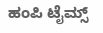ಹಂಪಿ ಟೈಮ್ಸ್‌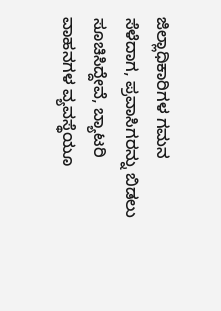ಜಿಲ್ಲಾಧಿಕಾರಿಗಳ ಗಮನ ಸೆಳೆದಾಗ, ಪ್ರವಾಸಿಗರನ್ನು ಬಿಡಲು ಸೂಚಿಸಿದ್ದೇವೆ, ಬ್ಯಾಟರಿ ವಾಹನಗಳ ವ್ಯವಸ್ಥೆಯೂ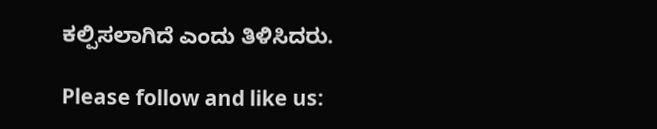ಕಲ್ಪಿಸಲಾಗಿದೆ ಎಂದು ತಿಳಿಸಿದರು.

Please follow and like us: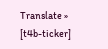Translate »
[t4b-ticker]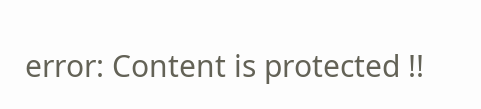error: Content is protected !!